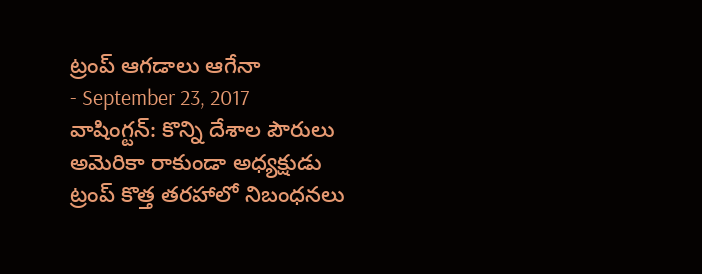ట్రంప్ ఆగడాలు ఆగేనా
- September 23, 2017
వాషింగ్టన్: కొన్ని దేశాల పౌరులు అమెరికా రాకుండా అధ్యక్షుడు ట్రంప్ కొత్త తరహాలో నిబంధనలు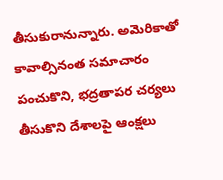తీసుకురానున్నారు. అమెరికాతో కావాల్సినంత సమాచారం పంచుకొని, భద్రతాపర చర్యలు తీసుకొని దేశాలపై ఆంక్షలు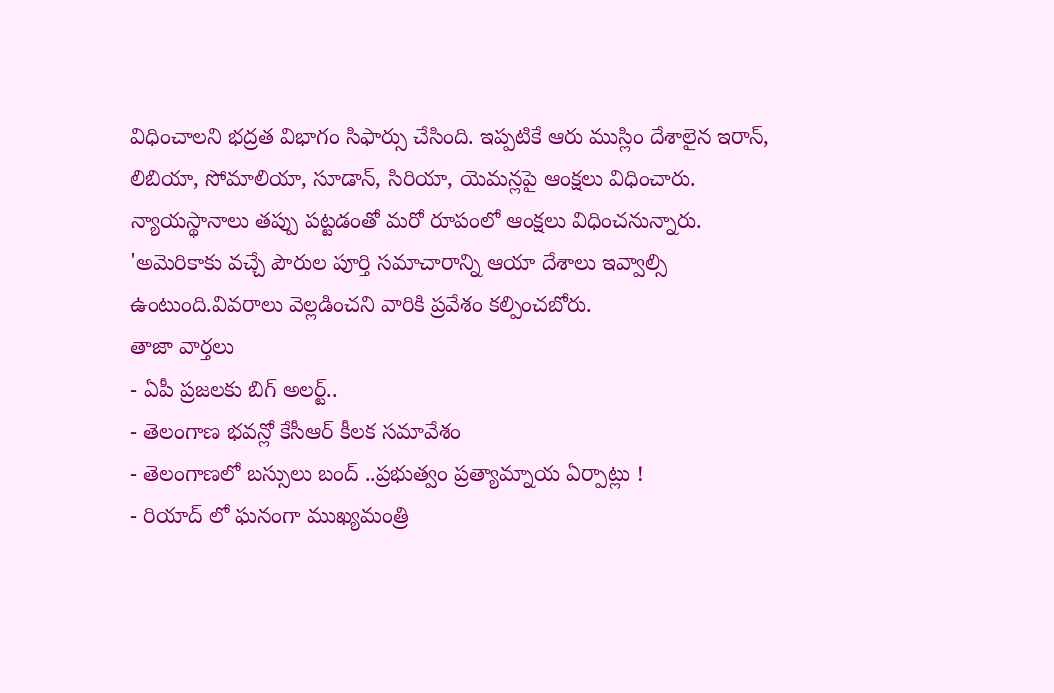విధించాలని భద్రత విభాగం సిఫార్సు చేసింది. ఇప్పటికే ఆరు ముస్లిం దేశాలైన ఇరాన్, లిబియా, సోమాలియా, సూడాన్, సిరియా, యెమన్లపై ఆంక్షలు విధించారు. న్యాయస్థానాలు తప్పు పట్టడంతో మరో రూపంలో ఆంక్షలు విధించనున్నారు. 'అమెరికాకు వచ్చే పౌరుల పూర్తి సమాచారాన్ని ఆయా దేశాలు ఇవ్వాల్సి ఉంటుంది.వివరాలు వెల్లడించని వారికి ప్రవేశం కల్పించబోరు.
తాజా వార్తలు
- ఏపీ ప్రజలకు బిగ్ అలర్ట్..
- తెలంగాణ భవన్లో కేసీఆర్ కీలక సమావేశం
- తెలంగాణలో బస్సులు బంద్ ..ప్రభుత్వం ప్రత్యామ్నాయ ఏర్పాట్లు !
- రియాద్ లో ఘనంగా ముఖ్యమంత్రి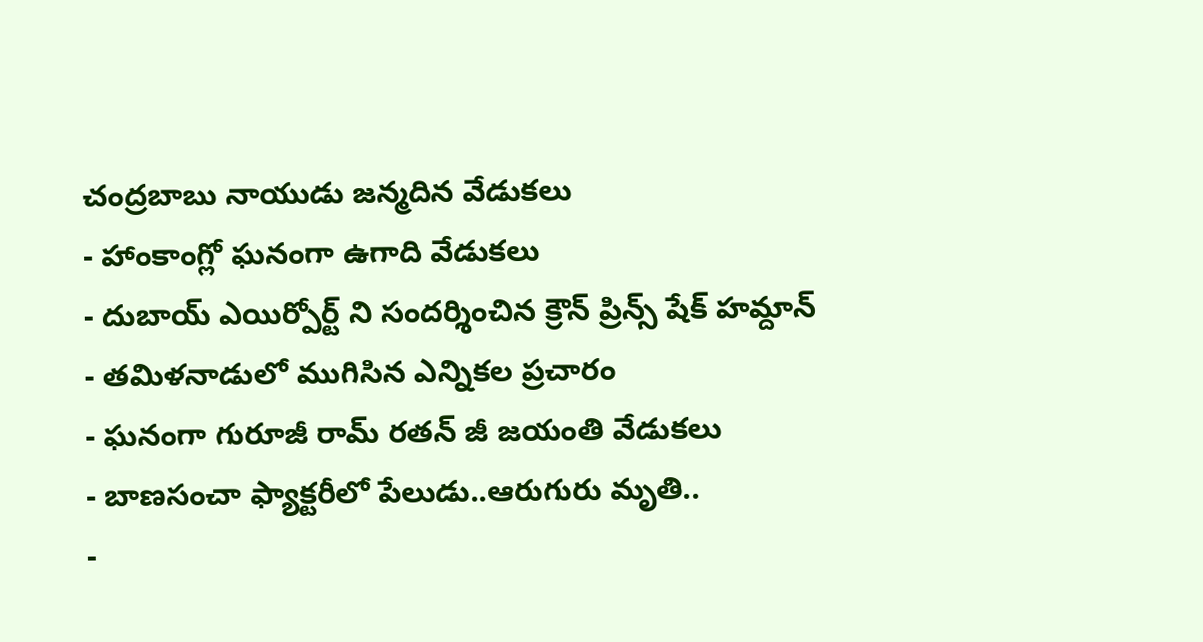చంద్రబాబు నాయుడు జన్మదిన వేడుకలు
- హాంకాంగ్లో ఘనంగా ఉగాది వేడుకలు
- దుబాయ్ ఎయిర్పోర్ట్ ని సందర్శించిన క్రౌన్ ప్రిన్స్ షేక్ హమ్దాన్
- తమిళనాడులో ముగిసిన ఎన్నికల ప్రచారం
- ఘనంగా గురూజీ రామ్ రతన్ జీ జయంతి వేడుకలు
- బాణసంచా ఫ్యాక్టరీలో పేలుడు..ఆరుగురు మృతి..
-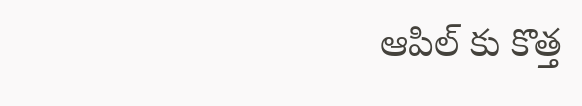ఆపిల్ కు కొత్త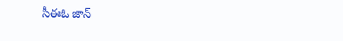సీఈఓ జాన్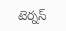టెర్నస్